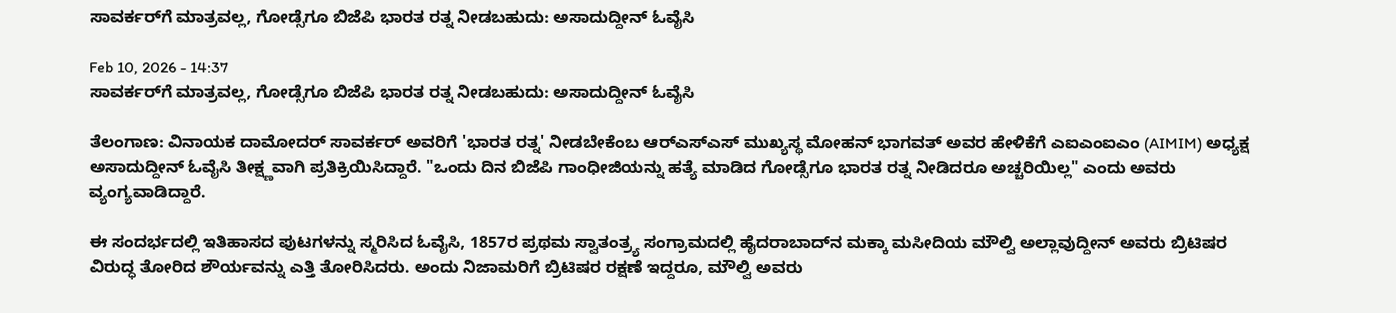ಸಾವರ್ಕರ್‌ಗೆ ಮಾತ್ರವಲ್ಲ, ಗೋಡ್ಸೆಗೂ ಬಿಜೆಪಿ ಭಾರತ ರತ್ನ ನೀಡಬಹುದು: ಅಸಾದುದ್ದೀನ್ ಓವೈಸಿ

Feb 10, 2026 - 14:37
ಸಾವರ್ಕರ್‌ಗೆ ಮಾತ್ರವಲ್ಲ, ಗೋಡ್ಸೆಗೂ ಬಿಜೆಪಿ ಭಾರತ ರತ್ನ ನೀಡಬಹುದು: ಅಸಾದುದ್ದೀನ್ ಓವೈಸಿ

ತೆಲಂಗಾಣ: ವಿನಾಯಕ ದಾಮೋದರ್ ಸಾವರ್ಕರ್ ಅವರಿಗೆ 'ಭಾರತ ರತ್ನ' ನೀಡಬೇಕೆಂಬ ಆರ್‌ಎಸ್‌ಎಸ್ ಮುಖ್ಯಸ್ಥ ಮೋಹನ್ ಭಾಗವತ್ ಅವರ ಹೇಳಿಕೆಗೆ ಎಐಎಂಐಎಂ (AIMIM) ಅಧ್ಯಕ್ಷ ಅಸಾದುದ್ದೀನ್ ಓವೈಸಿ ತೀಕ್ಷ್ಣವಾಗಿ ಪ್ರತಿಕ್ರಿಯಿಸಿದ್ದಾರೆ. "ಒಂದು ದಿನ ಬಿಜೆಪಿ ಗಾಂಧೀಜಿಯನ್ನು ಹತ್ಯೆ ಮಾಡಿದ ಗೋಡ್ಸೆಗೂ ಭಾರತ ರತ್ನ ನೀಡಿದರೂ ಅಚ್ಚರಿಯಿಲ್ಲ" ಎಂದು ಅವರು ವ್ಯಂಗ್ಯವಾಡಿದ್ದಾರೆ.

ಈ ಸಂದರ್ಭದಲ್ಲಿ ಇತಿಹಾಸದ ಪುಟಗಳನ್ನು ಸ್ಮರಿಸಿದ ಓವೈಸಿ, 1857ರ ಪ್ರಥಮ ಸ್ವಾತಂತ್ರ್ಯ ಸಂಗ್ರಾಮದಲ್ಲಿ ಹೈದರಾಬಾದ್‌ನ ಮಕ್ಕಾ ಮಸೀದಿಯ ಮೌಲ್ವಿ ಅಲ್ಲಾವುದ್ದೀನ್ ಅವರು ಬ್ರಿಟಿಷರ ವಿರುದ್ಧ ತೋರಿದ ಶೌರ್ಯವನ್ನು ಎತ್ತಿ ತೋರಿಸಿದರು. ಅಂದು ನಿಜಾಮರಿಗೆ ಬ್ರಿಟಿಷರ ರಕ್ಷಣೆ ಇದ್ದರೂ, ಮೌಲ್ವಿ ಅವರು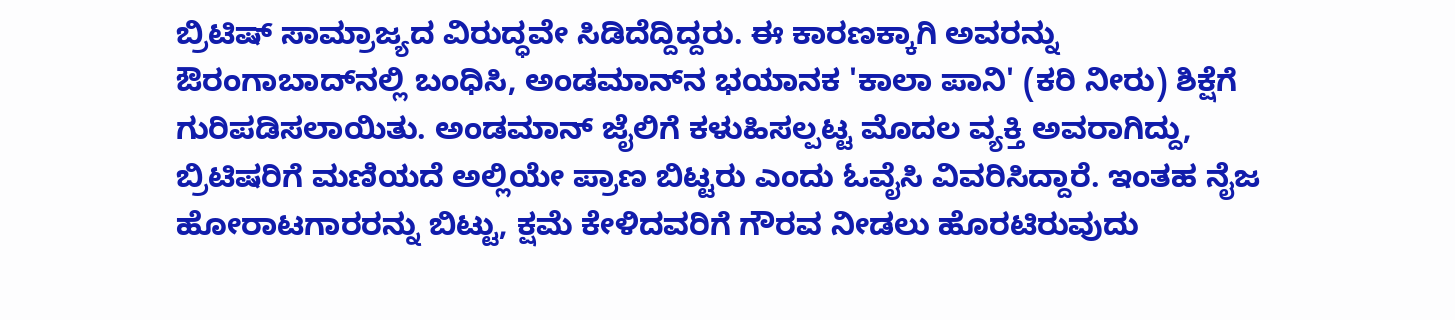ಬ್ರಿಟಿಷ್ ಸಾಮ್ರಾಜ್ಯದ ವಿರುದ್ಧವೇ ಸಿಡಿದೆದ್ದಿದ್ದರು. ಈ ಕಾರಣಕ್ಕಾಗಿ ಅವರನ್ನು ಔರಂಗಾಬಾದ್‌ನಲ್ಲಿ ಬಂಧಿಸಿ, ಅಂಡಮಾನ್‌ನ ಭಯಾನಕ 'ಕಾಲಾ ಪಾನಿ' (ಕರಿ ನೀರು) ಶಿಕ್ಷೆಗೆ ಗುರಿಪಡಿಸಲಾಯಿತು. ಅಂಡಮಾನ್ ಜೈಲಿಗೆ ಕಳುಹಿಸಲ್ಪಟ್ಟ ಮೊದಲ ವ್ಯಕ್ತಿ ಅವರಾಗಿದ್ದು, ಬ್ರಿಟಿಷರಿಗೆ ಮಣಿಯದೆ ಅಲ್ಲಿಯೇ ಪ್ರಾಣ ಬಿಟ್ಟರು ಎಂದು ಓವೈಸಿ ವಿವರಿಸಿದ್ದಾರೆ. ಇಂತಹ ನೈಜ ಹೋರಾಟಗಾರರನ್ನು ಬಿಟ್ಟು, ಕ್ಷಮೆ ಕೇಳಿದವರಿಗೆ ಗೌರವ ನೀಡಲು ಹೊರಟಿರುವುದು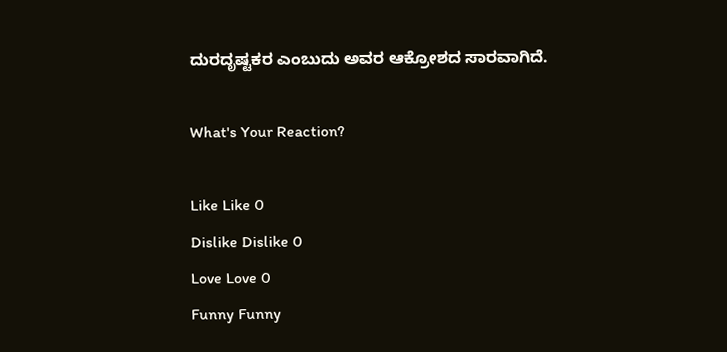ದುರದೃಷ್ಟಕರ ಎಂಬುದು ಅವರ ಆಕ್ರೋಶದ ಸಾರವಾಗಿದೆ.

What's Your Reaction?

Like Like 0
Dislike Dislike 0
Love Love 0
Funny Funny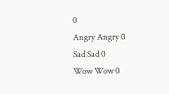0
Angry Angry 0
Sad Sad 0
Wow Wow 0